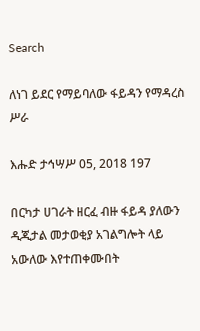Search

ለነገ ይደር የማይባለው ፋይዳን የማዳረስ ሥራ

እሑድ ታኅሣሥ 05, 2018 197

በርካታ ሀገራት ዘርፈ ብዙ ፋይዳ ያለውን ዲጂታል መታወቂያ አገልግሎት ላይ አውለው እየተጠቀሙበት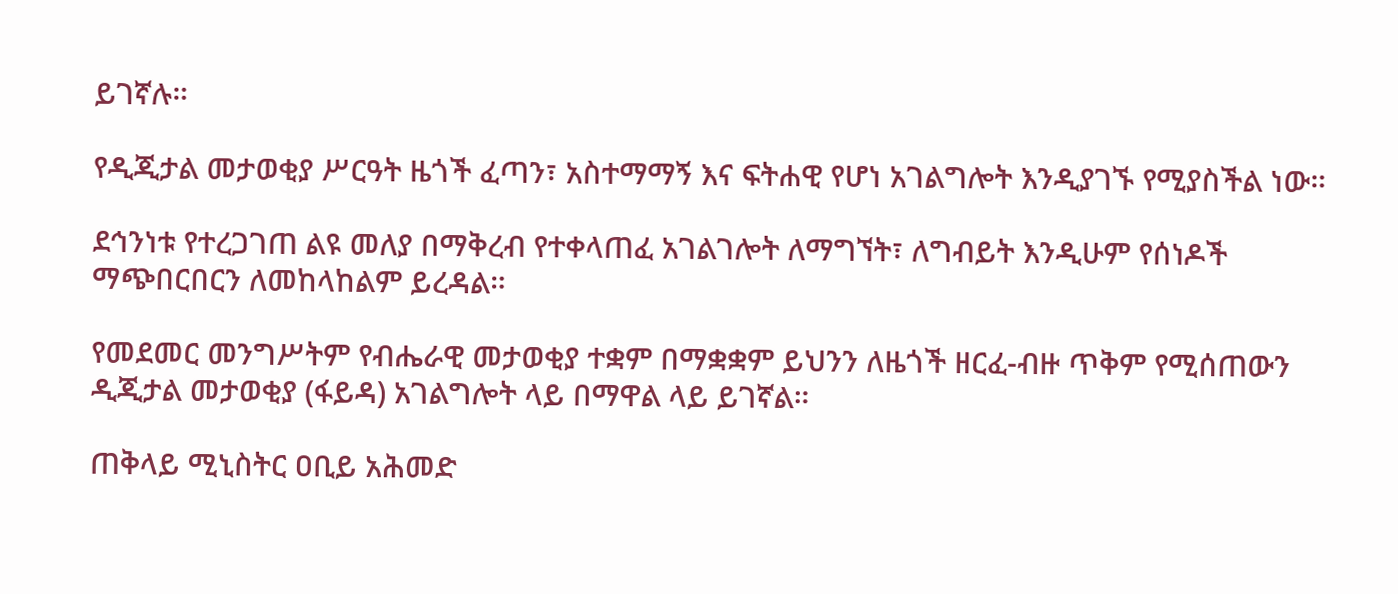ይገኛሉ።

የዲጂታል መታወቂያ ሥርዓት ዜጎች ፈጣን፣ አስተማማኝ እና ፍትሐዊ የሆነ አገልግሎት እንዲያገኙ የሚያስችል ነው።

ደኅንነቱ የተረጋገጠ ልዩ መለያ በማቅረብ የተቀላጠፈ አገልገሎት ለማግኘት፣ ለግብይት እንዲሁም የሰነዶች ማጭበርበርን ለመከላከልም ይረዳል።

የመደመር መንግሥትም የብሔራዊ መታወቂያ ተቋም በማቋቋም ይህንን ለዜጎች ዘርፈ-ብዙ ጥቅም የሚሰጠውን ዲጂታል መታወቂያ (ፋይዳ) አገልግሎት ላይ በማዋል ላይ ይገኛል።

ጠቅላይ ሚኒስትር ዐቢይ አሕመድ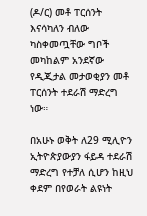(ዶ/ር) መቶ ፐርሰንት እናሳካለን ብለው ካስቀመጧቸው ግቦች መካከልም አንደኛው የዲጂታል መታወቂያን መቶ ፐርሰንት ተደራሽ ማድረግ ነው።

በአሁኑ ወቅት ለ29 ሚሊዮን ኢትዮጵያውያን ፋይዳ ተደራሽ ማድረግ የተቻለ ሲሆን ከዚህ ቀደም በየወራት ልዩነት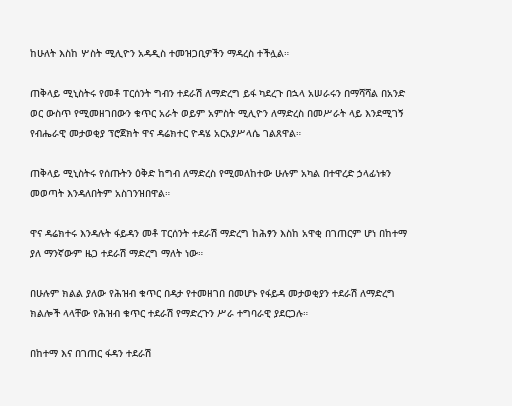ከሁለት እስከ ሦስት ሚሊዮን አዳዲስ ተመዝጋቢዎችን ማዳረስ ተችሏል።

ጠቅላይ ሚኒስትሩ የመቶ ፐርሰንት ግብን ተደራሽ ለማድረግ ይፋ ካደረጉ በኋላ አሠራሩን በማሻሻል በአንድ ወር ውስጥ የሚመዘገበውን ቁጥር አራት ወይም አምስት ሚሊዮን ለማድረስ በመሥራት ላይ እንደሚገኝ የብሔራዊ መታወቂያ ፕሮጀክት ዋና ዳሬክተር ዮዳሄ አርአያሥላሴ ገልጸዋል።

ጠቅላይ ሚኒስትሩ የሰጡትን ዕቅድ ከግብ ለማድረስ የሚመለከተው ሁሉም አካል በተዋረድ ኃላፊነቱን መወጣት እንዳለበትም አስገንዝበዋል።

ዋና ዳሬክተሩ እንዳሉት ፋይዳን መቶ ፐርሰንት ተደራሽ ማድረግ ከሕፃን እስከ አዋቂ በገጠርም ሆነ በከተማ ያለ ማንኛውም ዜጋ ተደራሽ ማድረግ ማለት ነው።

በሁሉም ክልል ያለው የሕዝብ ቁጥር በዳታ የተመዘገበ በመሆኑ የፋይዳ መታወቂያን ተደራሽ ለማድረግ ክልሎች ላላቸው የሕዝብ ቁጥር ተደራሽ የማድረጉን ሥራ ተግባራዊ ያደርጋሉ።

በከተማ እና በገጠር ፋዳን ተደራሽ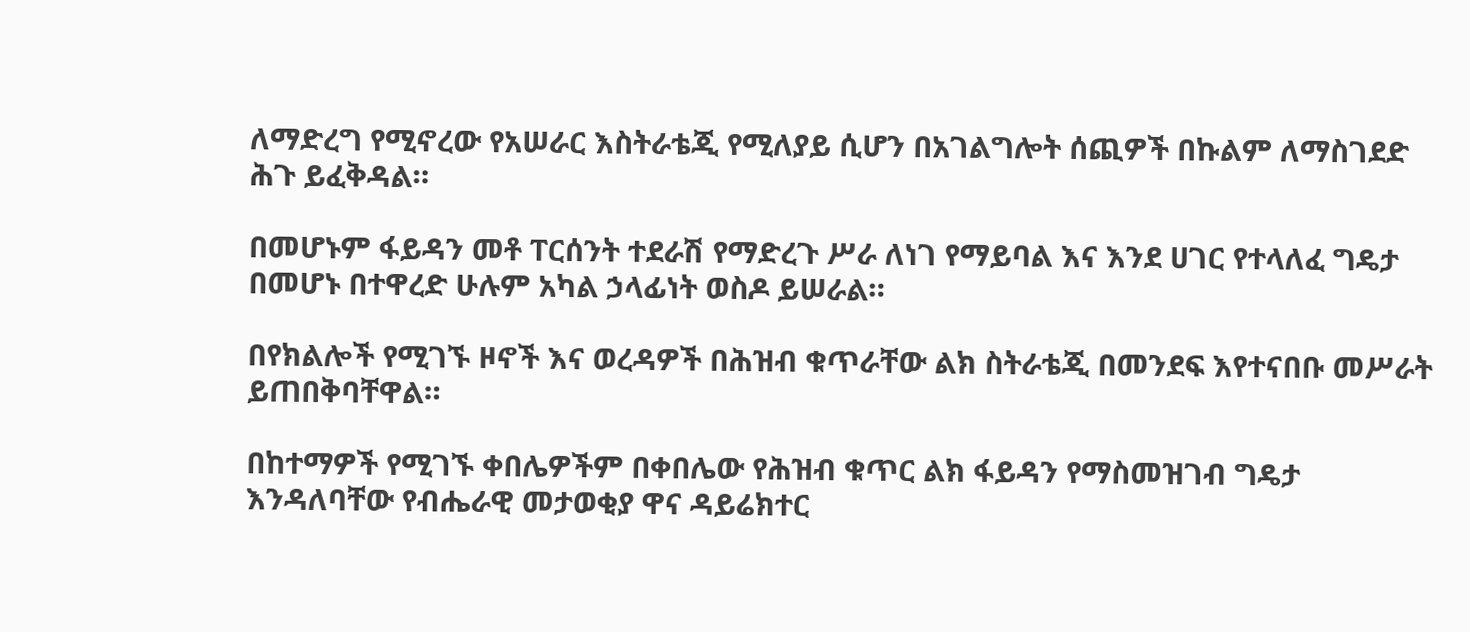ለማድረግ የሚኖረው የአሠራር እስትራቴጂ የሚለያይ ሲሆን በአገልግሎት ሰጪዎች በኩልም ለማስገደድ ሕጉ ይፈቅዳል።

በመሆኑም ፋይዳን መቶ ፐርሰንት ተደራሽ የማድረጉ ሥራ ለነገ የማይባል እና እንደ ሀገር የተላለፈ ግዴታ በመሆኑ በተዋረድ ሁሉም አካል ኃላፊነት ወስዶ ይሠራል።

በየክልሎች የሚገኙ ዞኖች እና ወረዳዎች በሕዝብ ቁጥራቸው ልክ ስትራቴጂ በመንደፍ እየተናበቡ መሥራት ይጠበቅባቸዋል።

በከተማዎች የሚገኙ ቀበሌዎችም በቀበሌው የሕዝብ ቁጥር ልክ ፋይዳን የማስመዝገብ ግዴታ እንዳለባቸው የብሔራዊ መታወቂያ ዋና ዳይሬክተር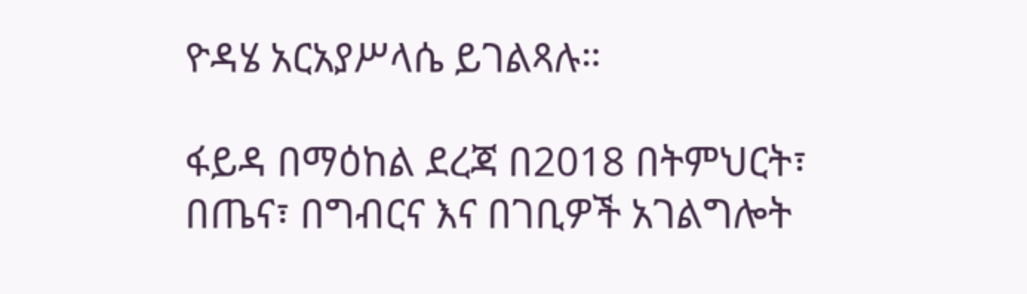ዮዳሄ አርአያሥላሴ ይገልጻሉ።

ፋይዳ በማዕከል ደረጃ በ2018 በትምህርት፣ በጤና፣ በግብርና እና በገቢዎች አገልግሎት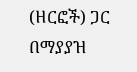(ዘርፎች) ጋር በማያያዝ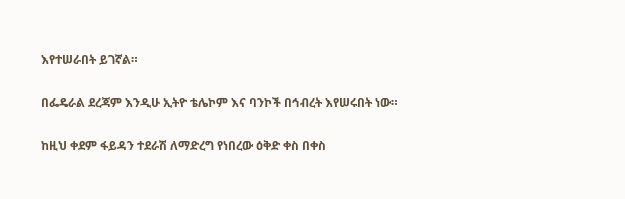እየተሠራበት ይገኛል።

በፌዴራል ደረጃም እንዲሁ ኢትዮ ቴሌኮም እና ባንኮች በኅብረት እየሠሩበት ነው።

ከዚህ ቀደም ፋይዳን ተደራሽ ለማድረግ የነበረው ዕቅድ ቀስ በቀስ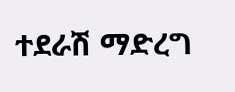ተደራሽ ማድረግ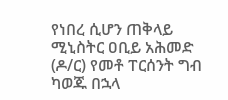የነበረ ሲሆን ጠቅላይ ሚኒስትር ዐቢይ አሕመድ (ዶ/ር) የመቶ ፐርሰንት ግብ ካወጁ በኋላ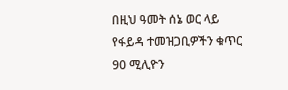በዚህ ዓመት ሰኔ ወር ላይ የፋይዳ ተመዝጋቢዎችን ቁጥር 90 ሚሊዮን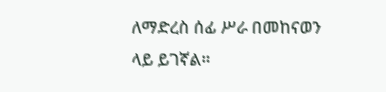ለማድረስ ሰፊ ሥራ በመከናወን ላይ ይገኛል።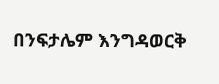በንፍታሌም እንግዳወርቅ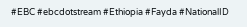#EBC #ebcdotstream #Ethiopia #Fayda #NationalID